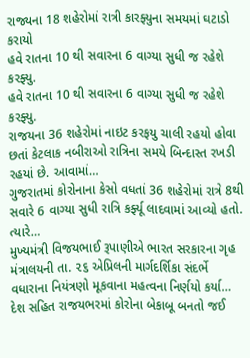રાજ્યના 18 શહેરોમાં રાત્રી કારફ્યુના સમયમાં ઘટાડો કરાયો
હવે રાતના 10 થી સવારના 6 વાગ્યા સુધી જ રહેશે કરફ્યુ.
હવે રાતના 10 થી સવારના 6 વાગ્યા સુધી જ રહેશે કરફ્યુ.
રાજયના 36 શહેરોમાં નાઇટ કરફયુ ચાલી રહયો હોવા છતાં કેટલાક નબીરાઓ રાત્રિના સમયે બિન્દાસ્ત રખડી રહયાં છે. આવામાં…
ગુજરાતમાં કોરોનાના કેસો વધતાં 36 શહેરોમાં રાત્રે 8થી સવારે 6 વાગ્યા સુધી રાત્રિ કર્ફ્યૂ લાદવામાં આવ્યો હતો. ત્યારે…
મુખ્યમંત્રી વિજયભાઈ રૂપાણીએ ભારત સરકારના ગૃહ મંત્રાલયની તા. ૨૬ એપ્રિલની માર્ગદર્શિકા સંદર્ભે વધારાના નિયંત્રણો મૂકવાના મહત્વના નિર્ણયો કર્યા…
દેશ સહિત રાજયભરમાં કોરોના બેકાબૂ બનતો જઈ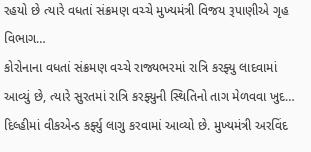રહયો છે ત્યારે વધતાં સંક્રમણ વચ્ચે મુખ્યમંત્રી વિજય રૂપાણીએ ગૃહ વિભાગ…
કોરોનાના વધતાં સંક્રમણ વચ્ચે રાજ્યભરમાં રાત્રિ કરફ્યુ લાદવામાં આવ્યું છે, ત્યારે સુરતમાં રાત્રિ કરફ્યુની સ્થિતિનો તાગ મેળવવા ખુદ…
દિલ્હીમાં વીકએન્ડ કર્ફ્યુ લાગુ કરવામાં આવ્યો છે. મુખ્યમંત્રી અરવિંદ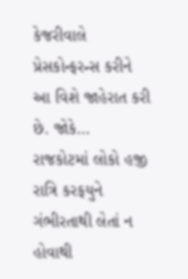કેજરીવાલે પ્રેસકોન્ફરન્સ કરીને આ વિશે જાહેરાત કરી છે. જોકે…
રાજકોટમાં લોકો હજી રાત્રિ કરફયુને ગંભીરતાથી લેતાં ન હોવાથી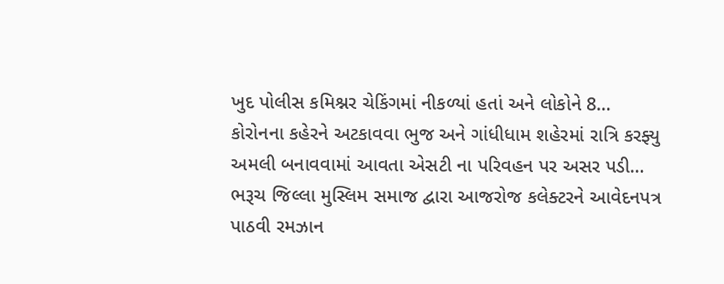ખુદ પોલીસ કમિશ્નર ચેકિંગમાં નીકળ્યાં હતાં અને લોકોને 8…
કોરોનના કહેરને અટકાવવા ભુજ અને ગાંધીધામ શહેરમાં રાત્રિ કરફ્યુ અમલી બનાવવામાં આવતા એસટી ના પરિવહન પર અસર પડી…
ભરૂચ જિલ્લા મુસ્લિમ સમાજ દ્વારા આજરોજ કલેક્ટરને આવેદનપત્ર પાઠવી રમઝાન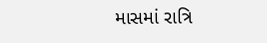માસમાં રાત્રિ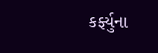કર્ફ્યુના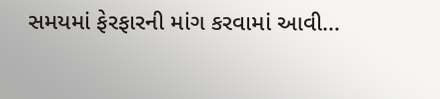સમયમાં ફેરફારની માંગ કરવામાં આવી…